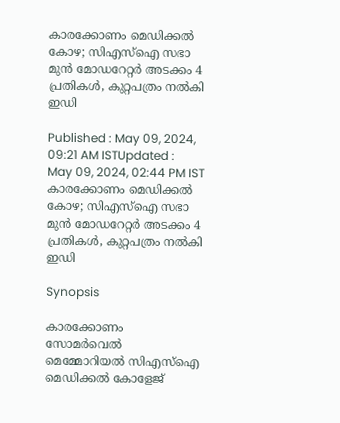കാരക്കോണം മെഡിക്കൽ കോഴ; സിഎസ്ഐ സഭാ മുൻ മോഡറേറ്റര്‍ അടക്കം 4 പ്രതികള്‍, കുറ്റപത്രം നല്‍കി ഇഡി

Published : May 09, 2024, 09:21 AM ISTUpdated : May 09, 2024, 02:44 PM IST
കാരക്കോണം മെഡിക്കൽ കോഴ; സിഎസ്ഐ സഭാ മുൻ മോഡറേറ്റര്‍ അടക്കം 4 പ്രതികള്‍, കുറ്റപത്രം നല്‍കി ഇഡി

Synopsis

കാരക്കോണം സോമർവെൽ മെമ്മോറിയൽ സിഎസ്ഐ മെഡിക്കൽ കോളേജ്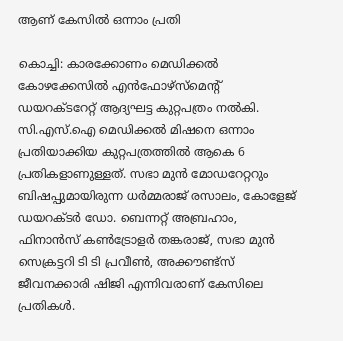ആണ് കേസില്‍ ഒന്നാം പ്രതി

കൊച്ചി: കാരക്കോണം മെഡിക്കൽ കോഴക്കേസിൽ എൻഫോഴ്സ്മെന്‍റ് ഡയറക്ടറേറ്റ് ആദ്യഘട്ട കുറ്റപത്രം നൽകി. സി.എസ്.ഐ മെഡിക്കൽ മിഷനെ ഒന്നാം പ്രതിയാക്കിയ കുറ്റപത്രത്തിൽ ആകെ 6 പ്രതികളാണുള്ളത്. സഭാ മുൻ മോഡറേറ്ററും ബിഷപ്പുമായിരുന്ന ധർമ്മരാജ് രസാലം, കോളേജ് ഡയറക്ടർ ഡോ. ബെന്നറ്റ് അബ്രഹാം, ഫിനാൻസ് കൺട്രോളർ തങ്കരാജ്, സഭാ മുൻ സെക്രട്ടറി ടി ടി പ്രവീൺ, അക്കൗണ്ട്സ് ജീവനക്കാരി ഷിജി എന്നിവരാണ് കേസിലെ പ്രതികൾ.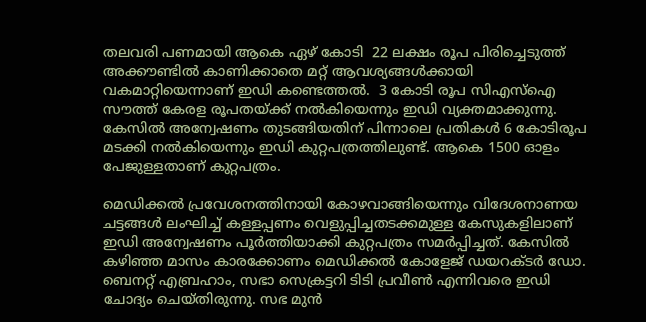തലവരി പണമായി ആകെ ഏഴ് കോടി  22 ലക്ഷം രൂപ പിരിച്ചെടുത്ത് അക്കൗണ്ടിൽ കാണിക്കാതെ മറ്റ് ആവശ്യങ്ങൾക്കായി വകമാറ്റിയെന്നാണ് ഇഡി കണ്ടെത്തൽ.  3 കോടി രൂപ സിഎസ്ഐ സൗത്ത് കേരള രൂപതയ്ക്ക് നൽകിയെന്നും ഇഡി വ്യക്തമാക്കുന്നു. കേസിൽ അന്വേഷണം തുടങ്ങിയതിന് പിന്നാലെ പ്രതികൾ 6 കോടിരൂപ മടക്കി നൽകിയെന്നും ഇഡി കുറ്റപത്രത്തിലുണ്ട്. ആകെ 1500 ഓളം പേജുള്ളതാണ് കുറ്റപത്രം.

മെഡിക്കല്‍ പ്രവേശനത്തിനായി കോഴവാങ്ങിയെന്നും വിദേശനാണയ ചട്ടങ്ങൾ ലംഘിച്ച് കള്ളപ്പണം വെളുപ്പിച്ചതടക്കമുള്ള കേസുകളിലാണ് ഇഡി അന്വേഷണം പൂര്‍ത്തിയാക്കി കുറ്റപത്രം സമര്‍പ്പിച്ചത്. കേസില്‍ കഴിഞ്ഞ മാസം കാരക്കോണം മെഡിക്കല്‍ കോളേജ് ഡയറക്ടര്‍ ഡോ. ബെനറ്റ് എബ്രഹാം, സഭാ സെക്രട്ടറി ടിടി പ്രവീണ്‍ എന്നിവരെ ഇഡി ചോദ്യം ചെയ്തിരുന്നു. സഭ മുന്‍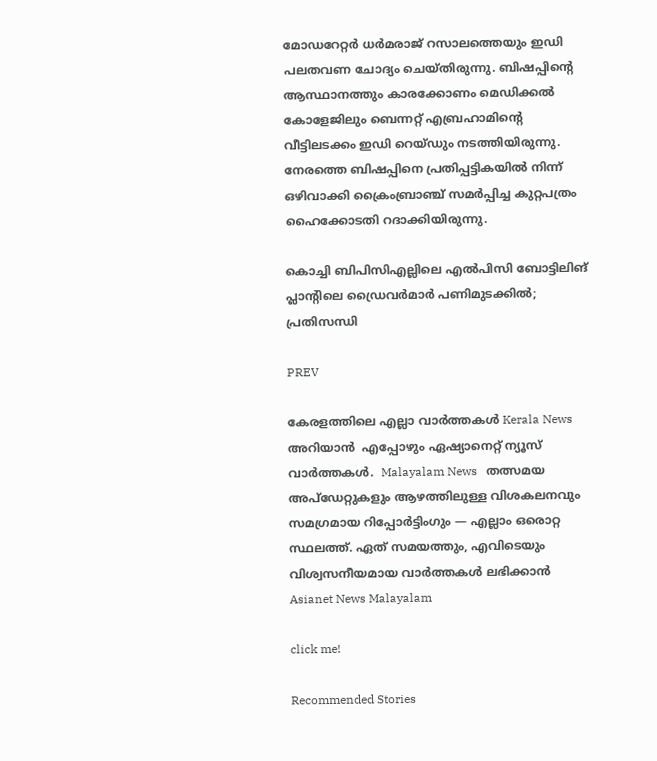മോഡറേറ്റര്‍ ധര്‍മരാജ് റസാലത്തെയും ഇ‍ഡി പലതവണ ചോദ്യം ചെയ്തിരുന്നു. ബിഷപ്പിന്‍റെ ആസ്ഥാനത്തും കാരക്കോണം മെഡിക്കൽ കോളേജിലും ബെന്നറ്റ് എബ്രഹാമിന്റെ വീട്ടിലടക്കം ഇഡി റെയ്ഡും നടത്തിയിരുന്നു. നേരത്തെ ബിഷപ്പിനെ പ്രതിപ്പട്ടികയിൽ നിന്ന് ഒഴിവാക്കി ക്രൈംബ്രാഞ്ച് സമർപ്പിച്ച കുറ്റപത്രം ഹൈക്കോടതി റദാക്കിയിരുന്നു.

കൊച്ചി ബിപിസിഎല്ലിലെ എല്‍പിസി ബോട്ടിലിങ് പ്ലാന്‍റിലെ ഡ്രൈവര്‍മാര്‍ പണിമുടക്കിൽ; പ്രതിസന്ധി

PREV

കേരളത്തിലെ എല്ലാ വാർത്തകൾ Kerala News അറിയാൻ  എപ്പോഴും ഏഷ്യാനെറ്റ് ന്യൂസ് വാർത്തകൾ.  Malayalam News   തത്സമയ അപ്‌ഡേറ്റുകളും ആഴത്തിലുള്ള വിശകലനവും സമഗ്രമായ റിപ്പോർട്ടിംഗും — എല്ലാം ഒരൊറ്റ സ്ഥലത്ത്. ഏത് സമയത്തും, എവിടെയും വിശ്വസനീയമായ വാർത്തകൾ ലഭിക്കാൻ Asianet News Malayalam

click me!

Recommended Stories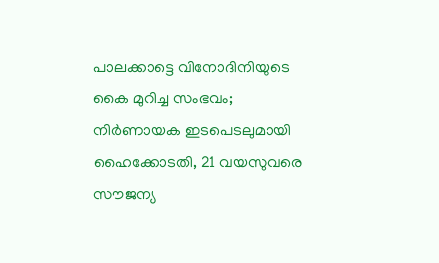പാലക്കാട്ടെ വിനോദിനിയുടെ കൈ മുറിച്ച സംഭവം; നിര്‍ണായക ഇടപെടലുമായി ഹൈക്കോടതി, 21 വയസുവരെ സൗജന്യ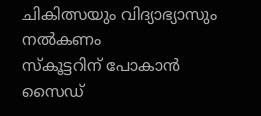ചികിത്സയും വിദ്യാഭ്യാസും നൽകണം
സ്കൂട്ടറിന് പോകാൻ സൈഡ്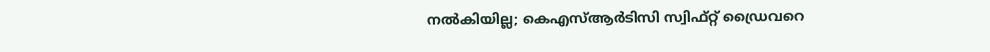നൽകിയില്ല; കെഎസ്ആർടിസി സ്വിഫ്റ്റ് ഡ്രൈവറെ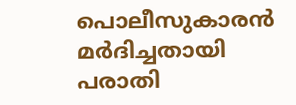പൊലീസുകാരൻ മർദിച്ചതായി പരാതി